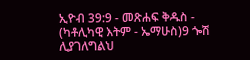ኢዮብ 39:9 - መጽሐፍ ቅዱስ - (ካቶሊካዊ እትም - ኤማሁስ)9 ጐሽ ሊያገለግልህ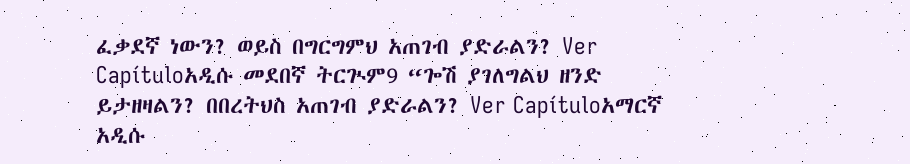ፈቃደኛ ነውን? ወይስ በግርግምህ አጠገብ ያድራልን? Ver Capítuloአዲሱ መደበኛ ትርጒም9 “ጐሽ ያገለግልህ ዘንድ ይታዘዛልን? በበረትህስ አጠገብ ያድራልን? Ver Capítuloአማርኛ አዲሱ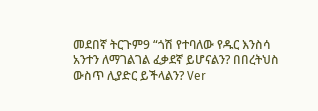መደበኛ ትርጉም9 “ጎሽ የተባለው የዱር እንስሳ አንተን ለማገልገል ፈቃደኛ ይሆናልን? በበረትህስ ውስጥ ሊያድር ይችላልን? Ver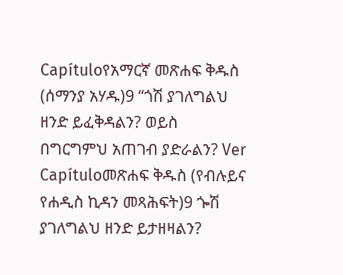Capítuloየአማርኛ መጽሐፍ ቅዱስ (ሰማንያ አሃዱ)9 “ጎሽ ያገለግልህ ዘንድ ይፈቅዳልን? ወይስ በግርግምህ አጠገብ ያድራልን? Ver Capítuloመጽሐፍ ቅዱስ (የብሉይና የሐዲስ ኪዳን መጻሕፍት)9 ጐሽ ያገለግልህ ዘንድ ይታዘዛልን?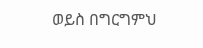ወይስ በግርግምህ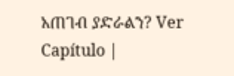አጠገብ ያድራልን? Ver Capítulo |